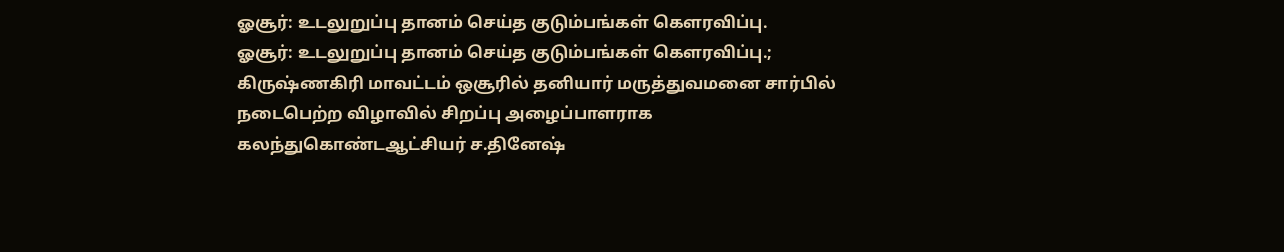ஓசூர்: உடலுறுப்பு தானம் செய்த குடும்பங்கள் கௌரவிப்பு.
ஓசூர்: உடலுறுப்பு தானம் செய்த குடும்பங்கள் கௌரவிப்பு.;
கிருஷ்ணகிரி மாவட்டம் ஒசூரில் தனியார் மருத்துவமனை சார்பில் நடைபெற்ற விழாவில் சிறப்பு அழைப்பாளராக கலந்துகொண்டஆட்சியர் ச.தினேஷ்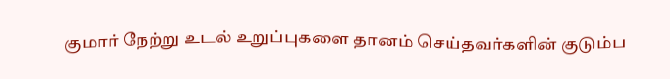குமார் நேற்று உடல் உறுப்புகளை தானம் செய்தவர்களின் குடும்ப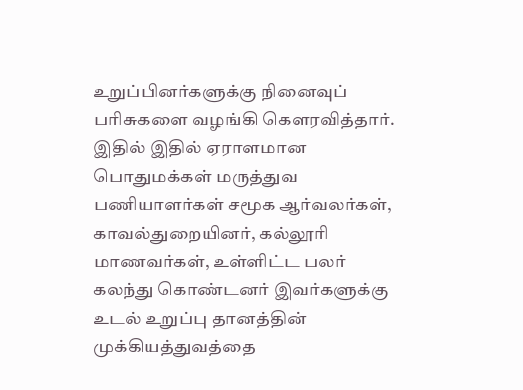உறுப்பினர்களுக்கு நினைவுப் பரிசுகளை வழங்கி கௌரவித்தார். இதில் இதில் ஏராளமான பொதுமக்கள் மருத்துவ பணியாளர்கள் சமூக ஆர்வலர்கள், காவல்துறையினர், கல்லூரி மாணவர்கள், உள்ளிட்ட பலர் கலந்து கொண்டனர் இவர்களுக்கு உடல் உறுப்பு தானத்தின் முக்கியத்துவத்தை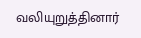வலியுறுத்தினார்